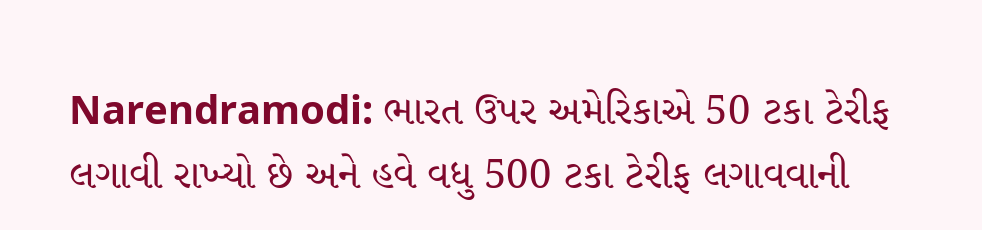Narendramodi: ભારત ઉપર અમેરિકાએ 50 ટકા ટેરીફ લગાવી રાખ્યો છે અને હવે વધુ 500 ટકા ટેરીફ લગાવવાની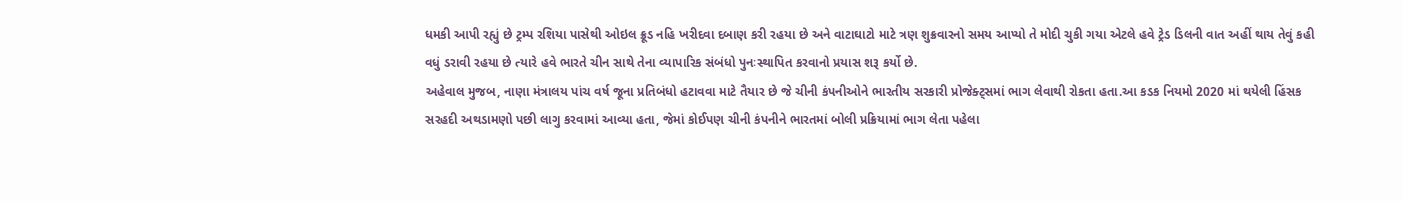ધમકી આપી રહ્યું છે ટ્રમ્પ રશિયા પાસેથી ઓઇલ ક્રૂડ નહિ ખરીદવા દબાણ કરી રહયા છે અને વાટાઘાટો માટે ત્રણ શુક્રવારનો સમય આપ્યો તે મોદી ચુકી ગયા એટલે હવે ટ્રેડ ડિલની વાત અહીં થાય તેવું કહી વધું ડરાવી રહયા છે ત્યારે હવે ભારતે ચીન સાથે તેના વ્યાપારિક સંબંધો પુનઃસ્થાપિત કરવાનો પ્રયાસ શરૂ કર્યો છે.
અહેવાલ મુજબ, નાણા મંત્રાલય પાંચ વર્ષ જૂના પ્રતિબંધો હટાવવા માટે તૈયાર છે જે ચીની કંપનીઓને ભારતીય સરકારી પ્રોજેક્ટ્સમાં ભાગ લેવાથી રોકતા હતા.આ કડક નિયમો 2020 માં થયેલી હિંસક સરહદી અથડામણો પછી લાગુ કરવામાં આવ્યા હતા, જેમાં કોઈપણ ચીની કંપનીને ભારતમાં બોલી પ્રક્રિયામાં ભાગ લેતા પહેલા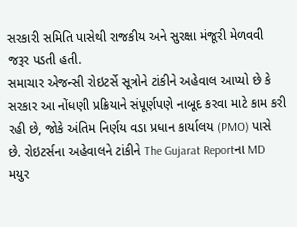સરકારી સમિતિ પાસેથી રાજકીય અને સુરક્ષા મંજૂરી મેળવવી જરૂર પડતી હતી.
સમાચાર એજન્સી રોઇટર્સે સૂત્રોને ટાંકીને અહેવાલ આપ્યો છે કે સરકાર આ નોંધણી પ્રક્રિયાને સંપૂર્ણપણે નાબૂદ કરવા માટે કામ કરી રહી છે, જોકે અંતિમ નિર્ણય વડા પ્રધાન કાર્યાલય (PMO) પાસે છે. રોઇટર્સના અહેવાલને ટાંકીને The Gujarat Reportના MD મયુર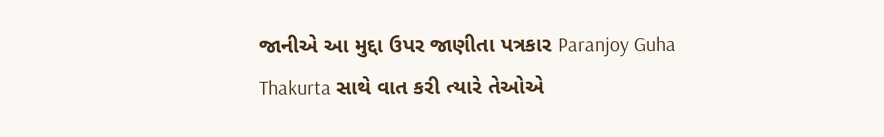જાનીએ આ મુદ્દા ઉપર જાણીતા પત્રકાર Paranjoy Guha Thakurta સાથે વાત કરી ત્યારે તેઓએ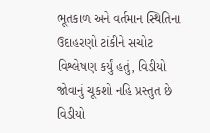ભૂતકાળ અને વર્તમાન સ્થિતિના ઉદાહરણો ટાંકીને સચોટ વિશ્લેષણ કર્યું હતું, વિડીયો જોવાનું ચૂકશો નહિ પ્રસ્તુત છે વિડીયો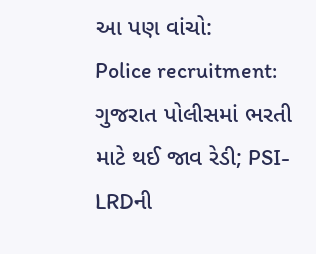આ પણ વાંચો:
Police recruitment: ગુજરાત પોલીસમાં ભરતી માટે થઈ જાવ રેડી; PSI-LRDની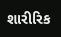શારીરિક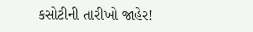કસોટીની તારીખો જાહેર!